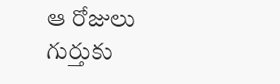ఆ రోజులు గుర్తుకు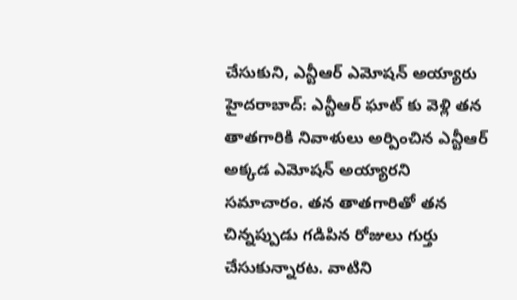చేసుకుని, ఎన్టీఆర్ ఎమోషన్ అయ్యారు
హైదరాబాద్: ఎన్టీఆర్ ఘాట్ కు వెళ్లి తన తాతగారికి నివాళులు అర్పించిన ఎన్టీఆర్ అక్కడ ఎమోషన్ అయ్యారని సమాచారం. తన తాతగారితో తన చిన్నప్పుడు గడిపిన రోజులు గుర్తు చేసుకున్నారట. వాటిని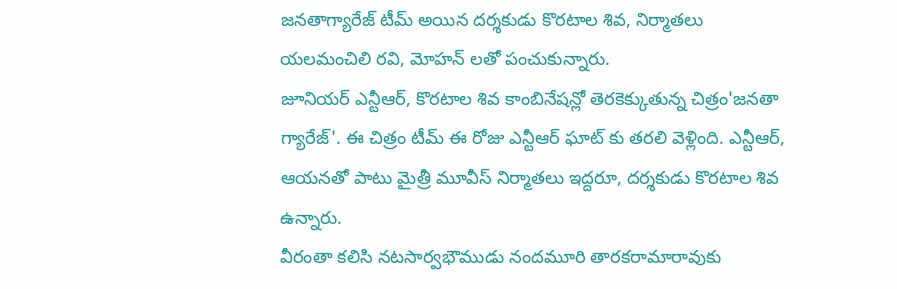జనతాగ్యారేజ్ టీమ్ అయిన దర్శకుడు కొరటాల శివ, నిర్మాతలు యలమంచిలి రవి, మోహన్ లతో పంచుకున్నారు.
జూనియర్ ఎన్టీఆర్, కొరటాల శివ కాంబినేషన్లో తెరకెక్కుతున్న చిత్రం'జనతా గ్యారేజ్'. ఈ చిత్రం టీమ్ ఈ రోజు ఎన్టీఆర్ ఘాట్ కు తరలి వెళ్లింది. ఎన్టీఆర్, ఆయనతో పాటు మైత్రీ మూవీస్ నిర్మాతలు ఇద్దరూ, దర్శకుడు కొరటాల శివ ఉన్నారు.
వీరంతా కలిసి నటసార్వభౌముడు నందమూరి తారకరామారావుకు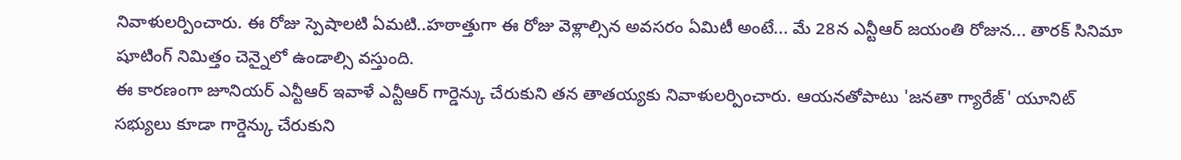నివాళులర్పించారు. ఈ రోజు స్పెషాలటి ఏమటి..హఠాత్తుగా ఈ రోజు వెళ్లాల్సిన అవసరం ఏమిటీ అంటే... మే 28న ఎన్టీఆర్ జయంతి రోజున... తారక్ సినిమా షూటింగ్ నిమిత్తం చెన్నైలో ఉండాల్సి వస్తుంది.
ఈ కారణంగా జూనియర్ ఎన్టీఆర్ ఇవాళే ఎన్టీఆర్ గార్డెన్కు చేరుకుని తన తాతయ్యకు నివాళులర్పించారు. ఆయనతోపాటు 'జనతా గ్యారేజ్' యూనిట్ సభ్యులు కూడా గార్డెన్కు చేరుకుని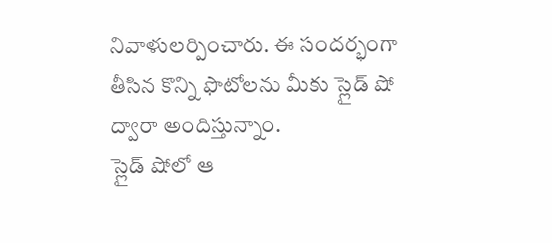నివాళులర్పించారు. ఈ సందర్భంగా తీసిన కొన్ని ఫొటోలను మీకు స్లైడ్ షో ద్వారా అందిస్తున్నాం.
స్లైడ్ షోలో ఆ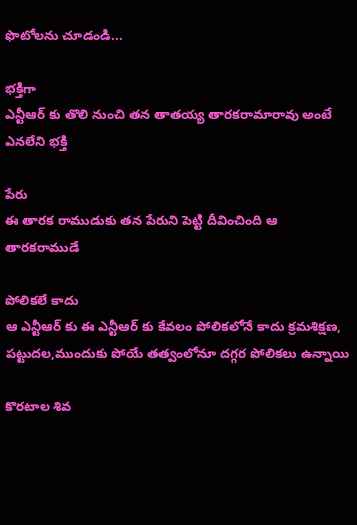ఫొటోలను చూడండి...

భక్తిగా
ఎన్టీఆర్ కు తొలి నుంచి తన తాతయ్య తారకరామారావు అంటే ఎనలేని భక్తి

పేరు
ఈ తారక రాముడుకు తన పేరుని పెట్టి దీవించింది ఆ తారకరాముడే

పోలికలే కాదు
ఆ ఎన్టీఆర్ కు ఈ ఎన్టీఆర్ కు కేవలం పోలికలోనే కాదు క్రమశిక్షణ, పట్టుదల,ముందుకు పోయే తత్వంలోనూ దగ్గర పోలికలు ఉన్నాయి

కొరటాల శివ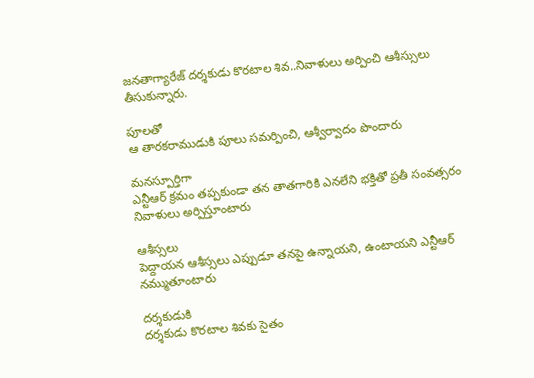జనతాగ్యారేజ్ దర్శకుడు కొరటాల శివ..నివాళులు అర్పించి ఆశీస్సులు తీసుకున్నారు.

పూలతో
ఆ తారకరాముడుకి పూలు సమర్పించి, ఆశ్వీర్వాదం పొందారు

మనస్పూర్తిగా
ఎన్టీఆర్ క్రమం తప్పకుండా తన తాతగారికి ఎనలేని భక్తితో ప్రతీ సంవత్సరం నివాళులు అర్పిస్తూంటారు

ఆశీస్సలు
పెద్దాయన ఆశీస్సలు ఎప్పుడూ తనపై ఉన్నాయని, ఉంటాయని ఎన్టీఆర్ నమ్ముతూంటారు

దర్శకుడుకి
దర్శకుడు కొరటాల శివకు సైతం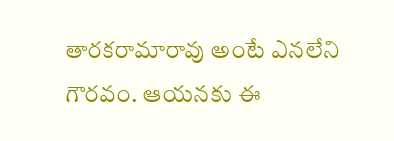తారకరామారావు అంటే ఎనలేని గౌరవం. ఆయనకు ఈ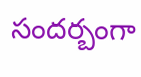సందర్బంగా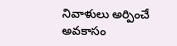నివాళులు అర్పించే అవకాసం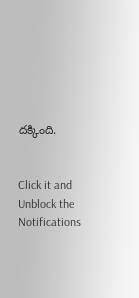దక్కింది.


Click it and Unblock the Notifications